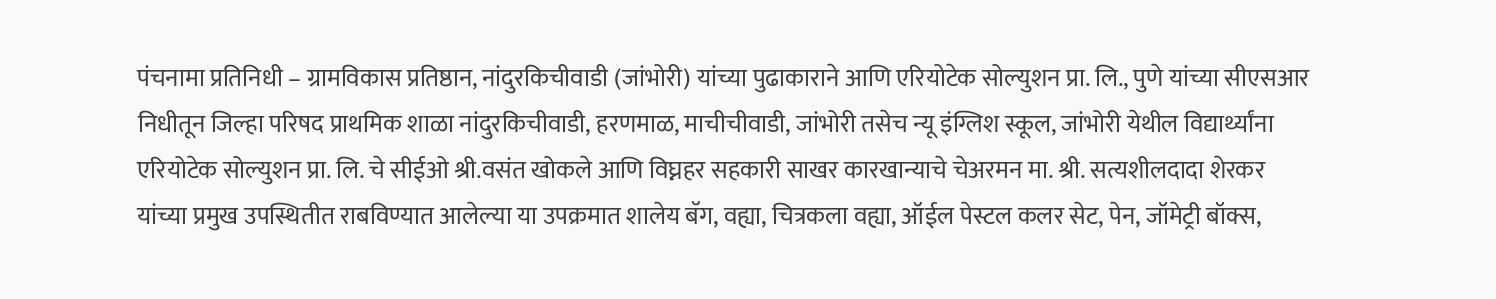पंचनामा प्रतिनिधी – ग्रामविकास प्रतिष्ठान, नांदुरकिचीवाडी (जांभोरी) यांच्या पुढाकाराने आणि एरियोटेक सोल्युशन प्रा. लि., पुणे यांच्या सीएसआर निधीतून जिल्हा परिषद प्राथमिक शाळा नांदुरकिचीवाडी, हरणमाळ, माचीचीवाडी, जांभोरी तसेच न्यू इंग्लिश स्कूल, जांभोरी येथील विद्यार्थ्यांना एरियोटेक सोल्युशन प्रा. लि. चे सीईओ श्री.वसंत खोकले आणि विघ्नहर सहकारी साखर कारखान्याचे चेअरमन मा. श्री. सत्यशीलदादा शेरकर यांच्या प्रमुख उपस्थितीत राबविण्यात आलेल्या या उपक्रमात शालेय बॅग, वह्या, चित्रकला वह्या, ऑईल पेस्टल कलर सेट, पेन, जॉमेट्री बॉक्स,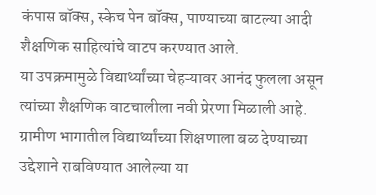कंपास बॉक्स, स्केच पेन बॉक्स, पाण्याच्या बाटल्या आदी शैक्षणिक साहित्यांचे वाटप करण्यात आले.
या उपक्रमामुळे विद्यार्थ्यांच्या चेहऱ्यावर आनंद फुलला असून त्यांच्या शैक्षणिक वाटचालीला नवी प्रेरणा मिळाली आहे. ग्रामीण भागातील विद्यार्थ्यांच्या शिक्षणाला बळ देण्याच्या उद्देशाने राबविण्यात आलेल्या या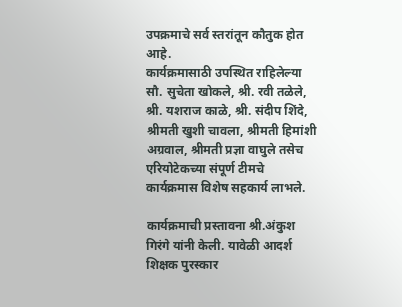उपक्रमाचे सर्व स्तरांतून कौतुक होत आहे.
कार्यक्रमासाठी उपस्थित राहिलेल्या सौ. सुचेता खोकले, श्री. रवी तळेले, श्री. यशराज काळे, श्री. संदीप शिंदे, श्रीमती खुशी चावला, श्रीमती हिमांशी अग्रवाल, श्रीमती प्रज्ञा वाघुले तसेच एरियोटेकच्या संपूर्ण टीमचे कार्यक्रमास विशेष सहकार्य लाभले.

कार्यक्रमाची प्रस्तावना श्री.अंकुश गिरंगे यांनी केली. यावेळी आदर्श शिक्षक पुरस्कार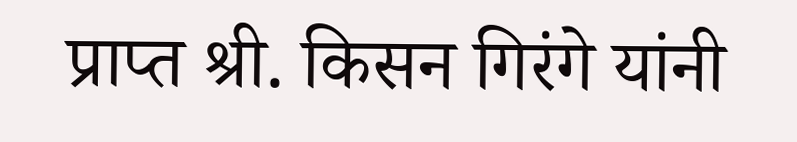प्राप्त श्री. किसन गिरंगे यांनी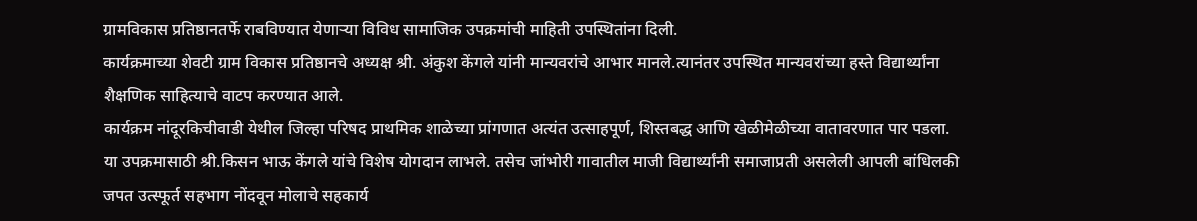ग्रामविकास प्रतिष्ठानतर्फे राबविण्यात येणाऱ्या विविध सामाजिक उपक्रमांची माहिती उपस्थितांना दिली.
कार्यक्रमाच्या शेवटी ग्राम विकास प्रतिष्ठानचे अध्यक्ष श्री. अंकुश केंगले यांनी मान्यवरांचे आभार मानले.त्यानंतर उपस्थित मान्यवरांच्या हस्ते विद्यार्थ्यांना शैक्षणिक साहित्याचे वाटप करण्यात आले.
कार्यक्रम नांदूरकिचीवाडी येथील जिल्हा परिषद प्राथमिक शाळेच्या प्रांगणात अत्यंत उत्साहपूर्ण, शिस्तबद्ध आणि खेळीमेळीच्या वातावरणात पार पडला.
या उपक्रमासाठी श्री.किसन भाऊ केंगले यांचे विशेष योगदान लाभले. तसेच जांभोरी गावातील माजी विद्यार्थ्यांनी समाजाप्रती असलेली आपली बांधिलकी जपत उत्स्फूर्त सहभाग नोंदवून मोलाचे सहकार्य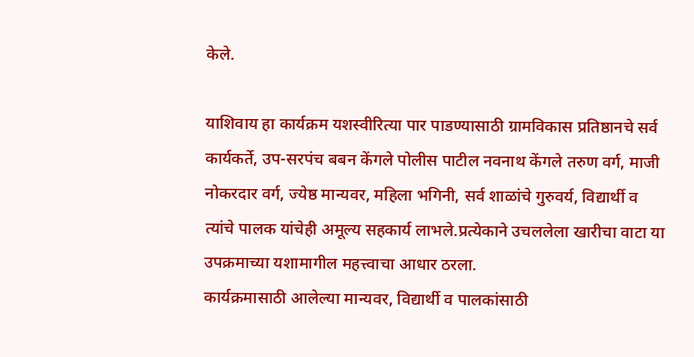केले.

याशिवाय हा कार्यक्रम यशस्वीरित्या पार पाडण्यासाठी ग्रामविकास प्रतिष्ठानचे सर्व कार्यकर्ते, उप-सरपंच बबन केंगले पोलीस पाटील नवनाथ केंगले तरुण वर्ग, माजी नोकरदार वर्ग, ज्येष्ठ मान्यवर, महिला भगिनी, सर्व शाळांचे गुरुवर्य, विद्यार्थी व त्यांचे पालक यांचेही अमूल्य सहकार्य लाभले.प्रत्येकाने उचललेला खारीचा वाटा या उपक्रमाच्या यशामागील महत्त्वाचा आधार ठरला.
कार्यक्रमासाठी आलेल्या मान्यवर, विद्यार्थी व पालकांसाठी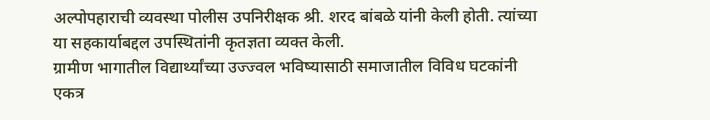अल्पोपहाराची व्यवस्था पोलीस उपनिरीक्षक श्री. शरद बांबळे यांनी केली होती. त्यांच्या या सहकार्याबद्दल उपस्थितांनी कृतज्ञता व्यक्त केली.
ग्रामीण भागातील विद्यार्थ्यांच्या उज्ज्वल भविष्यासाठी समाजातील विविध घटकांनी एकत्र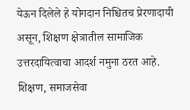येऊन दिलेले हे योगदान निश्चितच प्रेरणादायी असून, शिक्षण क्षेत्रातील सामाजिक उत्तरदायित्वाचा आदर्श नमुना ठरत आहे. शिक्षण, समाजसेवा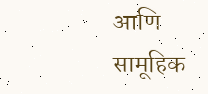आणि सामूहिक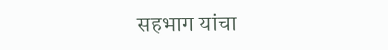सहभाग यांचा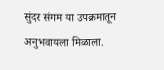सुंदर संगम या उपक्रमातून अनुभवायला मिळाला.